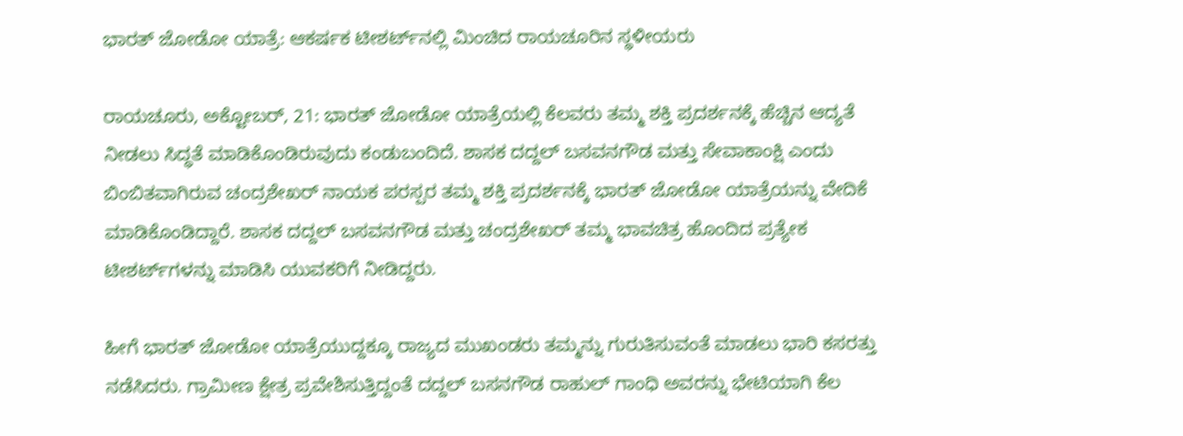ಭಾರತ್ ಜೋಡೋ ಯಾತ್ರೆ: ಆಕರ್ಷಕ ಟೀಶರ್ಟ್‌ನಲ್ಲಿ ಮಿಂಚಿದ ರಾಯಚೂರಿನ ಸ್ಥಳೀಯರು

ರಾಯಚೂರು, ಅಕ್ಟೋಬರ್‌, 21: ಭಾರತ್ ಜೋಡೋ ಯಾತ್ರೆಯಲ್ಲಿ ಕೆಲವರು ತಮ್ಮ ಶಕ್ತಿ ಪ್ರದರ್ಶನಕ್ಕೆ ಹೆಚ್ಚಿನ ಆದ್ಯತೆ ನೀಡಲು ಸಿದ್ಧತೆ ಮಾಡಿಕೊಂಡಿರುವುದು ಕಂಡುಬಂದಿದೆ. ಶಾಸಕ ದದ್ದಲ್ ಬಸವನಗೌಡ ಮತ್ತು ಸೇವಾಕಾಂಕ್ಷಿ ಎಂದು ಬಿಂಬಿತವಾಗಿರುವ ಚಂದ್ರಶೇಖರ್‌ ನಾಯಕ ಪರಸ್ಪರ ತಮ್ಮ ಶಕ್ತಿ ಪ್ರದರ್ಶನಕ್ಕೆ ಭಾರತ್ ಜೋಡೋ ಯಾತ್ರೆಯನ್ನು ವೇದಿಕೆ ಮಾಡಿಕೊಂಡಿದ್ದಾರೆ. ಶಾಸಕ ದದ್ದಲ್ ಬಸವನಗೌಡ ಮತ್ತು ಚಂದ್ರಶೇಖರ್‌ ತಮ್ಮ ಭಾವಚಿತ್ರ ಹೊಂದಿದ ಪ್ರತ್ಯೇಕ ಟೀಶರ್ಟ್‌ಗಳನ್ನು ಮಾಡಿಸಿ ಯುವಕರಿಗೆ ನೀಡಿದ್ದರು.

ಹೀಗೆ ಭಾರತ್ ಜೋಡೋ ಯಾತ್ರೆಯುದ್ದಕ್ಕೂ ರಾಜ್ಯದ ಮುಖಂಡರು ತಮ್ಮನ್ನು ಗುರುತಿಸುವಂತೆ ಮಾಡಲು ಭಾರಿ ಕಸರತ್ತು ನಡೆಸಿದರು. ಗ್ರಾಮೀಣ ಕ್ಷೇತ್ರ ಪ್ರವೇಶಿಸುತ್ತಿದ್ದಂತೆ ದದ್ದಲ್ ಬಸನಗೌಡ ರಾಹುಲ್ ಗಾಂಧಿ ಅವರನ್ನು ಭೇಟಿಯಾಗಿ ಕೆಲ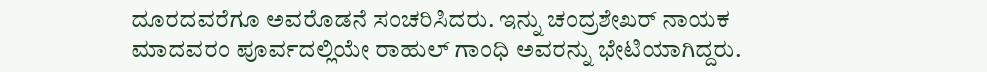ದೂರದವರೆಗೂ ಅವರೊಡನೆ ಸಂಚರಿಸಿದರು. ಇನ್ನು ಚಂದ್ರಶೇಖರ್‌ ನಾಯಕ ಮಾದವರಂ ಪೂರ್ವದಲ್ಲಿಯೇ ರಾಹುಲ್ ಗಾಂಧಿ ಅವರನ್ನು ಭೇಟಿಯಾಗಿದ್ದರು.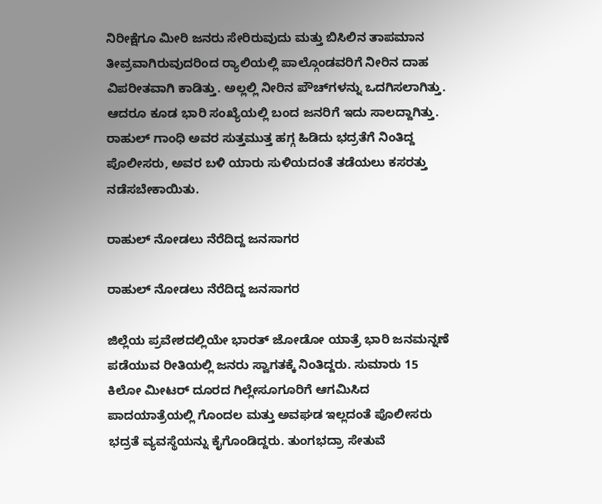ನಿರೀಕ್ಷೆಗೂ ಮೀರಿ ಜನರು ಸೇರಿರುವುದು ಮತ್ತು ಬಿಸಿಲಿನ ತಾಪಮಾನ ತೀವ್ರವಾಗಿರುವುದರಿಂದ ರ‍್ಯಾಲಿಯಲ್ಲಿ ಪಾಲ್ಗೊಂಡವರಿಗೆ ನೀರಿನ ದಾಹ ವಿಪರೀತವಾಗಿ ಕಾಡಿತ್ತು. ಅಲ್ಲಲ್ಲಿ ನೀರಿನ ಪೌಚ್‌ಗಳನ್ನು ಒದಗಿಸಲಾಗಿತ್ತು. ಆದರೂ ಕೂಡ ಭಾರಿ ಸಂಖ್ಯೆಯಲ್ಲಿ ಬಂದ ಜನರಿಗೆ ಇದು ಸಾಲದ್ದಾಗಿತ್ತು. ರಾಹುಲ್ ಗಾಂಧಿ ಅವರ ಸುತ್ತಮುತ್ತ ಹಗ್ಗ ಹಿಡಿದು ಭದ್ರತೆಗೆ ನಿಂತಿದ್ದ ಪೊಲೀಸರು, ಅವರ ಬಳಿ ಯಾರು ಸುಳಿಯದಂತೆ ತಡೆಯಲು ಕಸರತ್ತು ನಡೆಸಬೇಕಾಯಿತು.

ರಾಹುಲ್‌ ನೋಡಲು ನೆರೆದಿದ್ದ ಜನಸಾಗರ

ರಾಹುಲ್‌ ನೋಡಲು ನೆರೆದಿದ್ದ ಜನಸಾಗರ

ಜಿಲ್ಲೆಯ ಪ್ರವೇಶದಲ್ಲಿಯೇ ಭಾರತ್ ಜೋಡೋ ಯಾತ್ರೆ ಭಾರಿ ಜನಮನ್ನಣೆ ಪಡೆಯುವ ರೀತಿಯಲ್ಲಿ ಜನರು ಸ್ವಾಗತಕ್ಕೆ ನಿಂತಿದ್ದರು. ಸುಮಾರು 15 ಕಿಲೋ ಮೀಟರ್‌ ದೂರದ ಗಿಲ್ಲೇಸೂಗೂರಿಗೆ ಆಗಮಿಸಿದ ಪಾದಯಾತ್ರೆಯಲ್ಲಿ ಗೊಂದಲ ಮತ್ತು ಅವಘಡ ಇಲ್ಲದಂತೆ ಪೊಲೀಸರು ಭದ್ರತೆ ವ್ಯವಸ್ಥೆಯನ್ನು ಕೈಗೊಂಡಿದ್ದರು. ತುಂಗಭದ್ರಾ ಸೇತುವೆ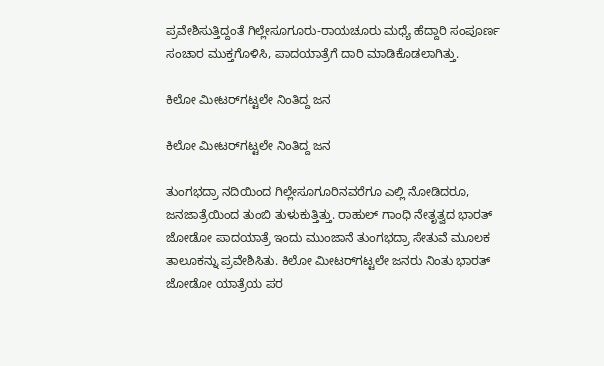ಪ್ರವೇಶಿಸುತ್ತಿದ್ದಂತೆ ಗಿಲ್ಲೇಸೂಗೂರು-ರಾಯಚೂರು ಮಧ್ಯೆ ಹೆದ್ದಾರಿ ಸಂಪೂರ್ಣ ಸಂಚಾರ ಮುಕ್ತಗೊಳಿಸಿ, ಪಾದಯಾತ್ರೆಗೆ ದಾರಿ ಮಾಡಿಕೊಡಲಾಗಿತ್ತು.

ಕಿಲೋ ಮೀಟರ್‌ಗಟ್ಟಲೇ ನಿಂತಿದ್ದ ಜನ

ಕಿಲೋ ಮೀಟರ್‌ಗಟ್ಟಲೇ ನಿಂತಿದ್ದ ಜನ

ತುಂಗಭದ್ರಾ ನದಿಯಿಂದ ಗಿಲ್ಲೇಸೂಗೂರಿನವರೆಗೂ ಎಲ್ಲಿ ನೋಡಿದರೂ, ಜನಜಾತ್ರೆಯಿಂದ ತುಂಬಿ ತುಳುಕುತ್ತಿತ್ತು. ರಾಹುಲ್ ಗಾಂಧಿ ನೇತೃತ್ವದ ಭಾರತ್ ಜೋಡೋ ಪಾದಯಾತ್ರೆ ಇಂದು ಮುಂಜಾನೆ ತುಂಗಭದ್ರಾ ಸೇತುವೆ ಮೂಲಕ ತಾಲೂಕನ್ನು ಪ್ರವೇಶಿಸಿತು. ಕಿಲೋ ಮೀಟರ್‌ಗಟ್ಟಲೇ ಜನರು ನಿಂತು ಭಾರತ್ ಜೋಡೋ ಯಾತ್ರೆಯ ಪರ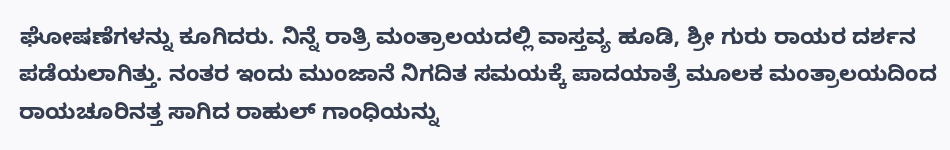ಘೋಷಣೆಗಳನ್ನು ಕೂಗಿದರು. ನಿನ್ನೆ ರಾತ್ರಿ ಮಂತ್ರಾಲಯದಲ್ಲಿ ವಾಸ್ತವ್ಯ ಹೂಡಿ, ಶ್ರೀ ಗುರು ರಾಯರ ದರ್ಶನ ಪಡೆಯಲಾಗಿತ್ತು. ನಂತರ ಇಂದು ಮುಂಜಾನೆ ನಿಗದಿತ ಸಮಯಕ್ಕೆ ಪಾದಯಾತ್ರೆ ಮೂಲಕ ಮಂತ್ರಾಲಯದಿಂದ ರಾಯಚೂರಿನತ್ತ ಸಾಗಿದ ರಾಹುಲ್ ಗಾಂಧಿಯನ್ನು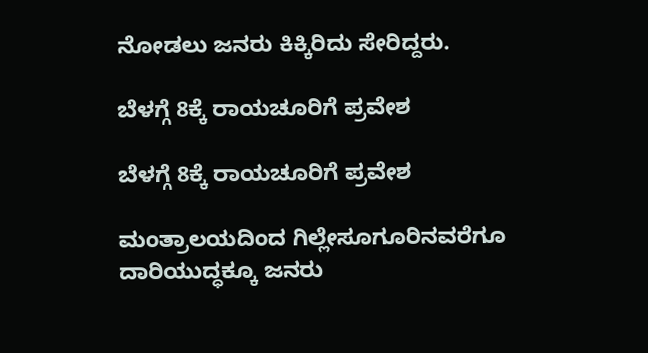ನೋಡಲು ಜನರು ಕಿಕ್ಕಿರಿದು ಸೇರಿದ್ದರು.

ಬೆಳಗ್ಗೆ 8ಕ್ಕೆ ರಾಯಚೂರಿಗೆ ಪ್ರವೇಶ

ಬೆಳಗ್ಗೆ 8ಕ್ಕೆ ರಾಯಚೂರಿಗೆ ಪ್ರವೇಶ

ಮಂತ್ರಾಲಯದಿಂದ ಗಿಲ್ಲೇಸೂಗೂರಿನವರೆಗೂ ದಾರಿಯುದ್ಧಕ್ಕೂ ಜನರು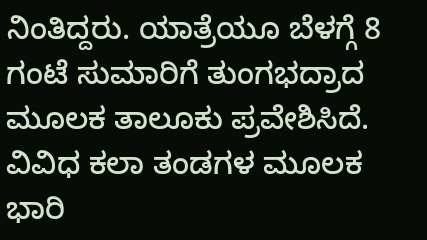ನಿಂತಿದ್ದರು. ಯಾತ್ರೆಯೂ ಬೆಳಗ್ಗೆ 8 ಗಂಟೆ ಸುಮಾರಿಗೆ ತುಂಗಭದ್ರಾದ ಮೂಲಕ ತಾಲೂಕು ಪ್ರವೇಶಿಸಿದೆ. ವಿವಿಧ ಕಲಾ ತಂಡಗಳ ಮೂಲಕ ಭಾರಿ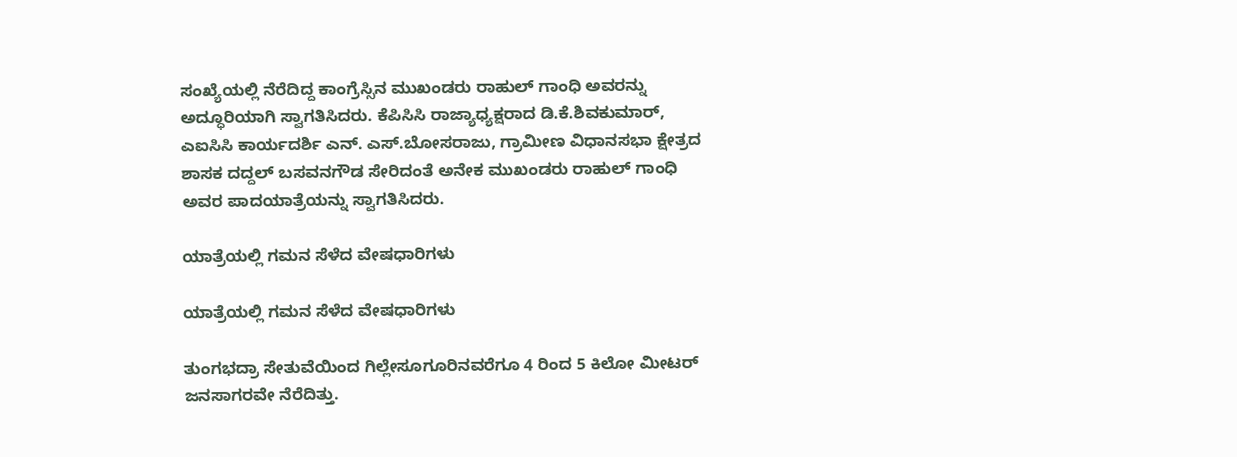ಸಂಖ್ಯೆಯಲ್ಲಿ ನೆರೆದಿದ್ದ ಕಾಂಗ್ರೆಸ್ಸಿನ ಮುಖಂಡರು ರಾಹುಲ್‌ ಗಾಂಧಿ ಅವರನ್ನು ಅದ್ಧೂರಿಯಾಗಿ ಸ್ವಾಗತಿಸಿದರು. ಕೆಪಿಸಿಸಿ ರಾಜ್ಯಾಧ್ಯಕ್ಷರಾದ ಡಿ.ಕೆ.ಶಿವಕುಮಾರ್‌, ಎಐಸಿಸಿ ಕಾರ್ಯದರ್ಶಿ ಎನ್. ಎಸ್.ಬೋಸರಾಜು, ಗ್ರಾಮೀಣ ವಿಧಾನಸಭಾ ಕ್ಷೇತ್ರದ ಶಾಸಕ ದದ್ದಲ್ ಬಸವನಗೌಡ ಸೇರಿದಂತೆ ಅನೇಕ ಮುಖಂಡರು ರಾಹುಲ್ ಗಾಂಧಿ ಅವರ ಪಾದಯಾತ್ರೆಯನ್ನು ಸ್ವಾಗತಿಸಿದರು.

ಯಾತ್ರೆಯಲ್ಲಿ ಗಮನ ಸೆಳೆದ ವೇಷಧಾರಿಗಳು

ಯಾತ್ರೆಯಲ್ಲಿ ಗಮನ ಸೆಳೆದ ವೇಷಧಾರಿಗಳು

ತುಂಗಭದ್ರಾ ಸೇತುವೆಯಿಂದ ಗಿಲ್ಲೇಸೂಗೂರಿನವರೆಗೂ 4 ರಿಂದ 5 ಕಿಲೋ ಮೀಟರ್‌ ಜನಸಾಗರವೇ ನೆರೆದಿತ್ತು.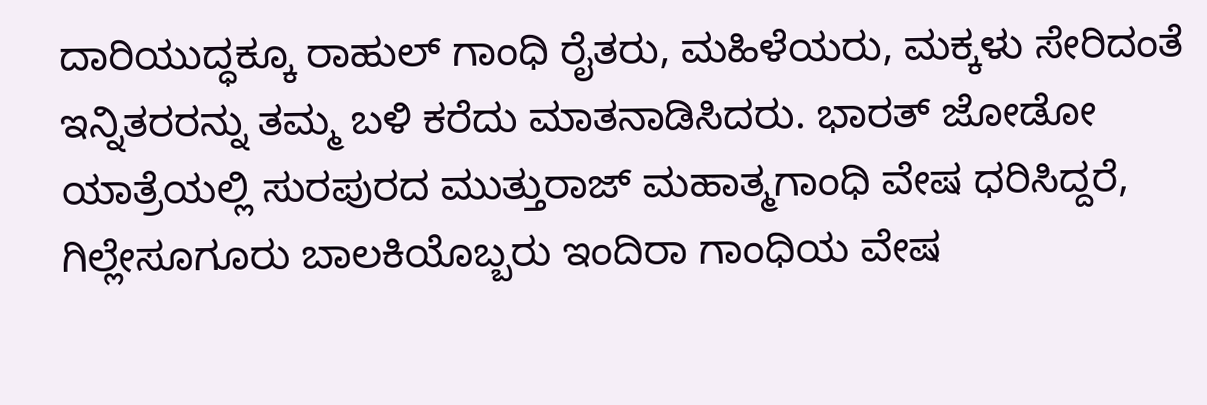ದಾರಿಯುದ್ಧಕ್ಕೂ ರಾಹುಲ್ ಗಾಂಧಿ ರೈತರು, ಮಹಿಳೆಯರು, ಮಕ್ಕಳು ಸೇರಿದಂತೆ ಇನ್ನಿತರರನ್ನು ತಮ್ಮ ಬಳಿ ಕರೆದು ಮಾತನಾಡಿಸಿದರು. ಭಾರತ್ ಜೋಡೋ ಯಾತ್ರೆಯಲ್ಲಿ ಸುರಪುರದ ಮುತ್ತುರಾಜ್ ಮಹಾತ್ಮಗಾಂಧಿ ವೇಷ ಧರಿಸಿದ್ದರೆ, ಗಿಲ್ಲೇಸೂಗೂರು ಬಾಲಕಿಯೊಬ್ಬರು ಇಂದಿರಾ ಗಾಂಧಿಯ ವೇಷ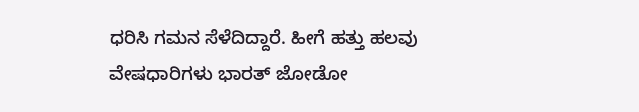ಧರಿಸಿ ಗಮನ ಸೆಳೆದಿದ್ದಾರೆ. ಹೀಗೆ ಹತ್ತು ಹಲವು ವೇಷಧಾರಿಗಳು ಭಾರತ್ ಜೋಡೋ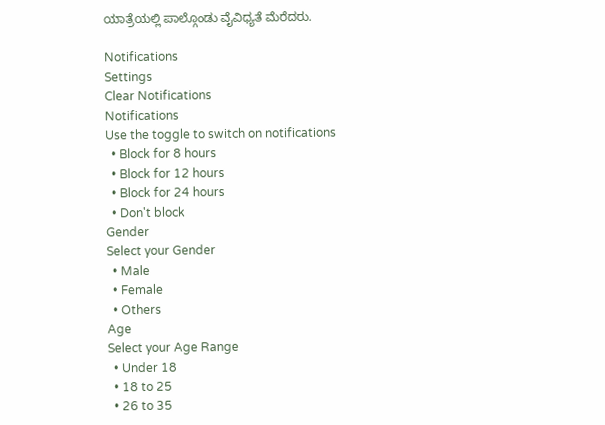ಯಾತ್ರೆಯಲ್ಲಿ ಪಾಲ್ಗೊಂಡು ವೈವಿಧ್ಯತೆ ಮೆರೆದರು.

Notifications
Settings
Clear Notifications
Notifications
Use the toggle to switch on notifications
  • Block for 8 hours
  • Block for 12 hours
  • Block for 24 hours
  • Don't block
Gender
Select your Gender
  • Male
  • Female
  • Others
Age
Select your Age Range
  • Under 18
  • 18 to 25
  • 26 to 35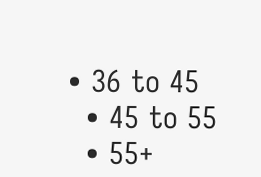• 36 to 45
  • 45 to 55
  • 55+